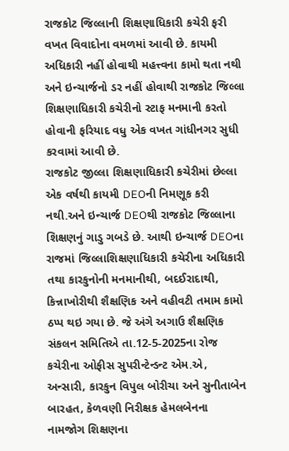રાજકોટ જિલ્લાની શિક્ષણાધિકારી કચેરી ફરી વખત વિવાદોના વમળમાં આવી છે. કાયમી અધિકારી નહીં હોવાથી મહત્ત્વના કામો થતા નથી અને ઇન્ચાર્જનો ડર નહીં હોવાથી રાજકોટ જિલ્લા શિક્ષણાધિકારી કચેરીનો સ્ટાફ મનમાની કરતો હોવાની ફરિયાદ વધુ એક વખત ગાંધીનગર સુધી કરવામાં આવી છે.
રાજકોટ જીલ્લા શિક્ષણાધિકારી કચેરીમાં છેલ્લા એક વર્ષથી કાયમી DEOની નિમણૂક કરી નથી.અને ઇન્ચાર્જ DEOથી રાજકોટ જિલ્લાના શિક્ષણનું ગાડુ ગબડે છે. આથી ઇન્ચાર્જ DEOના રાજમાં જિલ્લાશિક્ષણાધિકારી કચેરીના અધિકારી તથા કારકુનોની મનમાનીથી, બદઈરાદાથી, કિન્નાખોરીથી શૈક્ષણિક અને વહીવટી તમામ કામો ઠપ્પ થઇ ગયા છે. જે અંગે અગાઉ શૈક્ષણિક સંકલન સમિતિએ તા.12-5-2025ના રોજ કચેરીના ઓફીસ સુપરીન્ટેન્ડન્ટ એમ.એ, અન્સારી, કારકુન વિપુલ બોરીચા અને સુનીતાબેન બારહત, કેળવણી નિરીક્ષક હેમલબેનના નામજોગ શિક્ષણના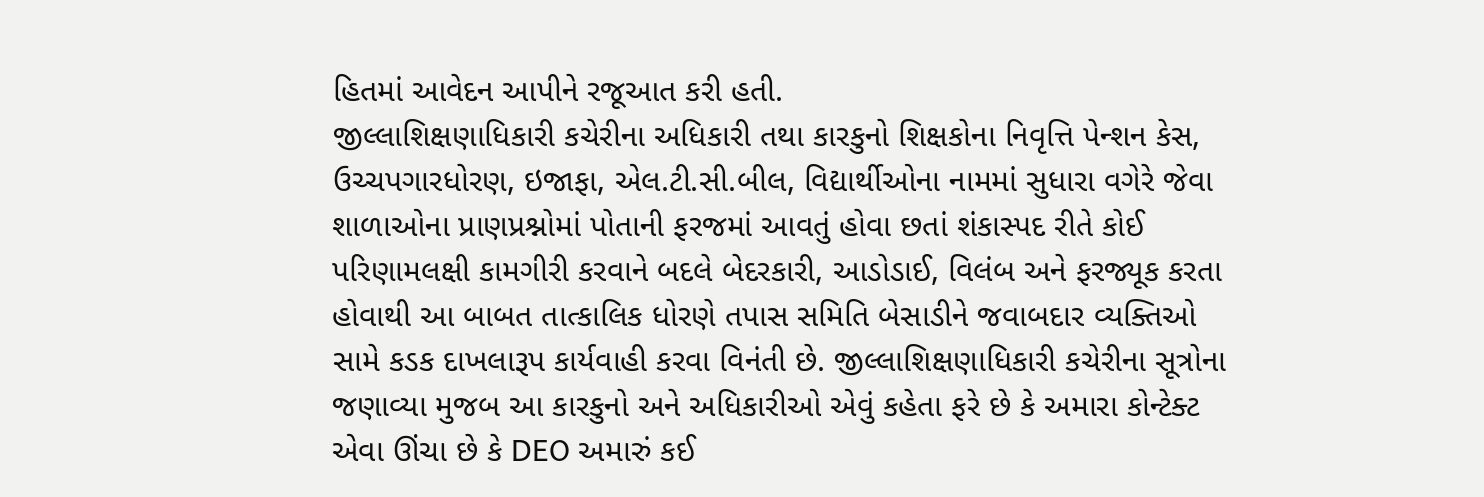હિતમાં આવેદન આપીને રજૂઆત કરી હતી.
જીલ્લાશિક્ષણાધિકારી કચેરીના અધિકારી તથા કારકુનો શિક્ષકોના નિવૃત્તિ પેન્શન કેસ, ઉચ્ચપગારધોરણ, ઇજાફા, એલ.ટી.સી.બીલ, વિદ્યાર્થીઓના નામમાં સુધારા વગેરે જેવા શાળાઓના પ્રાણપ્રશ્નોમાં પોતાની ફરજમાં આવતું હોવા છતાં શંકાસ્પદ રીતે કોઈ પરિણામલક્ષી કામગીરી કરવાને બદલે બેદરકારી, આડોડાઈ, વિલંબ અને ફરજ્યૂક કરતા હોવાથી આ બાબત તાત્કાલિક ધોરણે તપાસ સમિતિ બેસાડીને જવાબદાર વ્યક્તિઓ સામે કડક દાખલારૂપ કાર્યવાહી કરવા વિનંતી છે. જીલ્લાશિક્ષણાધિકારી કચેરીના સૂત્રોના જણાવ્યા મુજબ આ કારકુનો અને અધિકારીઓ એવું કહેતા ફરે છે કે અમારા કોન્ટેક્ટ એવા ઊંચા છે કે DEO અમારું કઈ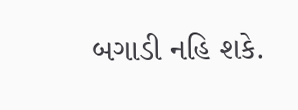બગાડી નહિ શકે.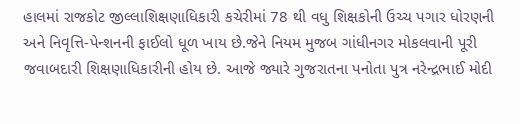હાલમાં રાજકોટ જીલ્લાશિક્ષણાધિકારી કચેરીમાં 78 થી વધુ શિક્ષકોની ઉચ્ચ પગાર ધોરણની અને નિવૃત્તિ-પેન્શનની ફાઈલો ધૂળ ખાય છે.જેને નિયમ મુજબ ગાંધીનગર મોકલવાની પૂરી જવાબદારી શિક્ષણાધિકારીની હોય છે. આજે જ્યારે ગુજરાતના પનોતા પુત્ર નરેન્દ્રભાઈ મોદી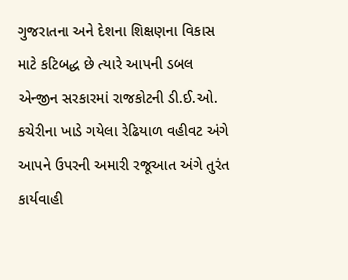ગુજરાતના અને દેશના શિક્ષણના વિકાસ માટે કટિબદ્ધ છે ત્યારે આપની ડબલ એન્જીન સરકારમાં રાજકોટની ડી.ઈ.ઓ. કચેરીના ખાડે ગયેલા રેઢિયાળ વહીવટ અંગે આપને ઉપરની અમારી રજૂઆત અંગે તુરંત કાર્યવાહી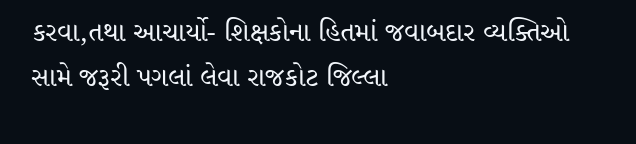કરવા,તથા આચાર્યો- શિક્ષકોના હિતમાં જવાબદાર વ્યક્તિઓ સામે જરૂરી પગલાં લેવા રાજકોટ જિલ્લા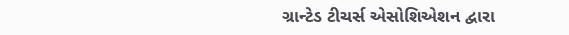ગ્રાન્ટેડ ટીચર્સ એસોશિએશન દ્વારા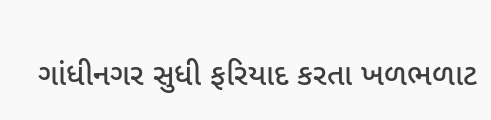ગાંધીનગર સુધી ફરિયાદ કરતા ખળભળાટ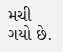મચી ગયો છે.